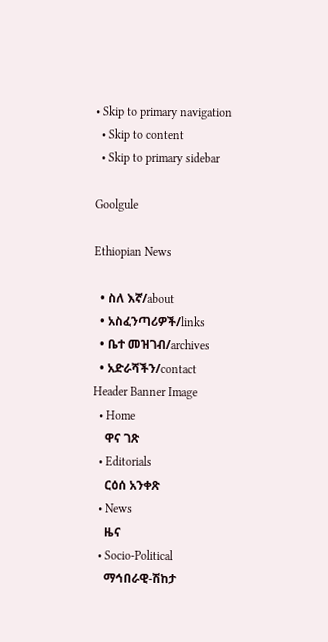• Skip to primary navigation
  • Skip to content
  • Skip to primary sidebar

Goolgule

Ethiopian News

  • ስለ እኛ/about
  • አስፈንጣሪዎች/links
  • ቤተ መዝገብ/archives
  • አድራሻችን/contact
Header Banner Image
  • Home
    ዋና ገጽ
  • Editorials
    ርዕሰ አንቀጽ
  • News
    ዜና
  • Socio-Political
    ማኅበራዊ-ሽከታ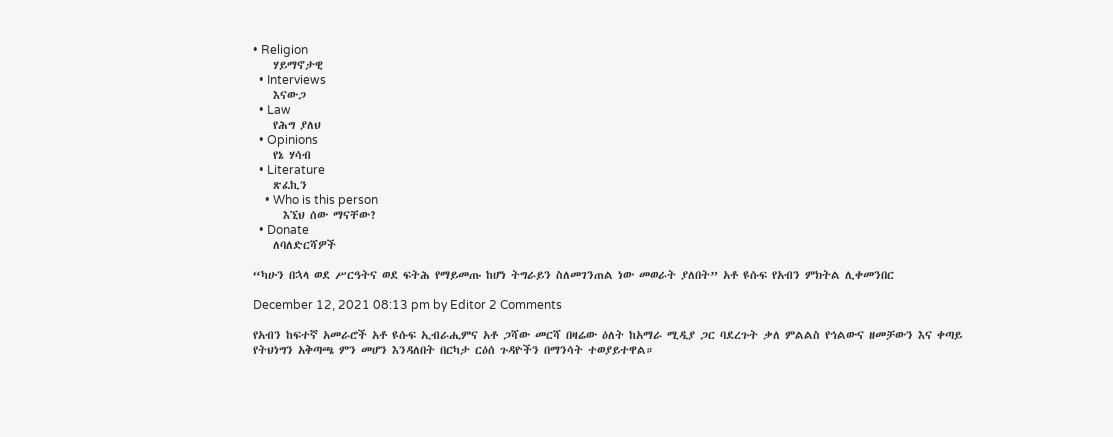• Religion
    ሃይማኖታዊ
  • Interviews
    እናውጋ
  • Law
    የሕግ ያለህ
  • Opinions
    የኔ ሃሳብ
  • Literature
    ጽፈኪን
    • Who is this person
      እኚህ ሰው ማናቸው?
  • Donate
    ለባለድርሻዎች

“ካሁን በኋላ ወደ ሥርዓትና ወደ ፍትሕ የማይመጡ ከሆነ ትግራይን ስለመገንጠል ነው መወራት ያለበት” አቶ ዩሱፍ የአብን ምክትል ሊቀመንበር

December 12, 2021 08:13 pm by Editor 2 Comments

የአብን ከፍተኛ አመራሮች አቶ ዩሱፍ ኢብራሒምና አቶ ጋሻው መርሻ በዛሬው ዕለት ከአማራ ሚዲያ ጋር ባደረጉት ቃለ ምልልስ የኅልውና ዘመቻውን እና ቀጣይ የትህነግን አቅጣጫ ምን መሆን እንዳለበት በርካታ ርዕሰ ጉዳዮችን በማንሳት ተወያይተዋል።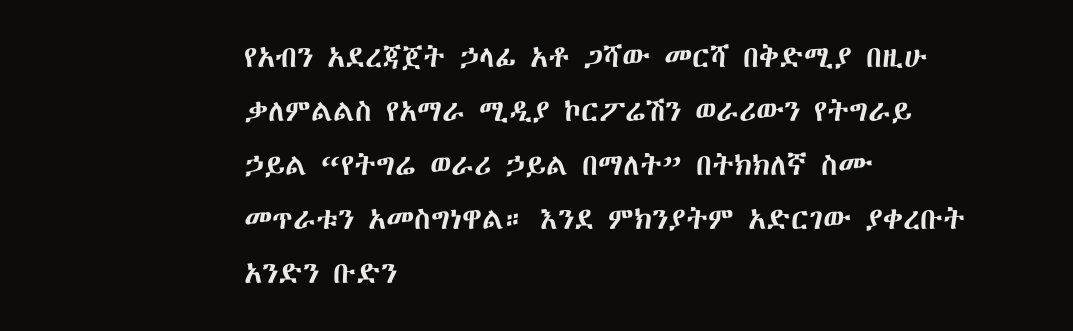የአብን አደረጃጀት ኃላፊ አቶ ጋሻው መርሻ በቅድሚያ በዚሁ ቃለምልልስ የአማራ ሚዲያ ኮርፖሬሽን ወራሪውን የትግራይ ኃይል “የትግሬ ወራሪ ኃይል በማለት” በትክክለኛ ስሙ መጥራቱን አመስግነዋል። እንደ ምክንያትም አድርገው ያቀረቡት አንድን ቡድን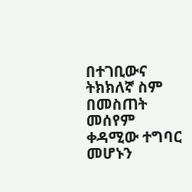በተገቢውና ትክክለኛ ስም በመስጠት መሰየም ቀዳሚው ተግባር መሆኑን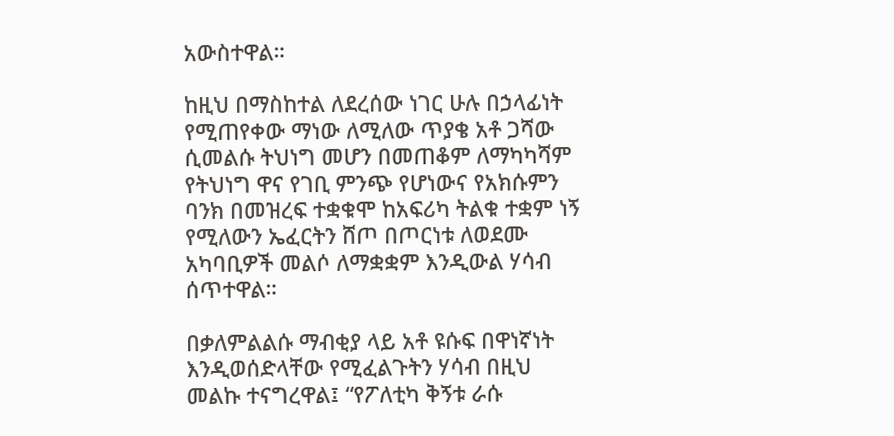አውስተዋል።

ከዚህ በማስከተል ለደረሰው ነገር ሁሉ በኃላፊነት የሚጠየቀው ማነው ለሚለው ጥያቄ አቶ ጋሻው ሲመልሱ ትህነግ መሆን በመጠቆም ለማካካሻም የትህነግ ዋና የገቢ ምንጭ የሆነውና የአክሱምን ባንክ በመዝረፍ ተቋቁሞ ከአፍሪካ ትልቁ ተቋም ነኝ የሚለውን ኤፈርትን ሸጦ በጦርነቱ ለወደሙ አካባቢዎች መልሶ ለማቋቋም እንዲውል ሃሳብ ሰጥተዋል።

በቃለምልልሱ ማብቂያ ላይ አቶ ዩሱፍ በዋነኛነት እንዲወሰድላቸው የሚፈልጉትን ሃሳብ በዚህ መልኩ ተናግረዋል፤ “የፖለቲካ ቅኝቱ ራሱ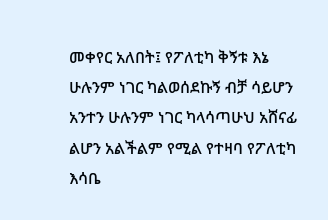መቀየር አለበት፤ የፖለቲካ ቅኝቱ እኔ ሁሉንም ነገር ካልወሰደኩኝ ብቻ ሳይሆን አንተን ሁሉንም ነገር ካላሳጣሁህ አሸናፊ ልሆን አልችልም የሚል የተዛባ የፖለቲካ እሳቤ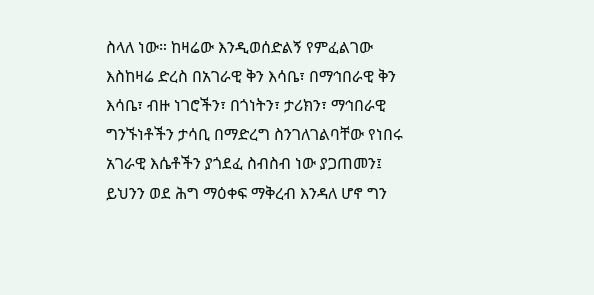ስላለ ነው። ከዛሬው እንዲወሰድልኝ የምፈልገው እስከዛሬ ድረስ በአገራዊ ቅን እሳቤ፣ በማኅበራዊ ቅን እሳቤ፣ ብዙ ነገሮችን፣ በጎነትን፣ ታሪክን፣ ማኅበራዊ ግንኙነቶችን ታሳቢ በማድረግ ስንገለገልባቸው የነበሩ አገራዊ እሴቶችን ያጎደፈ ስብስብ ነው ያጋጠመን፤ ይህንን ወደ ሕግ ማዕቀፍ ማቅረብ እንዳለ ሆኖ ግን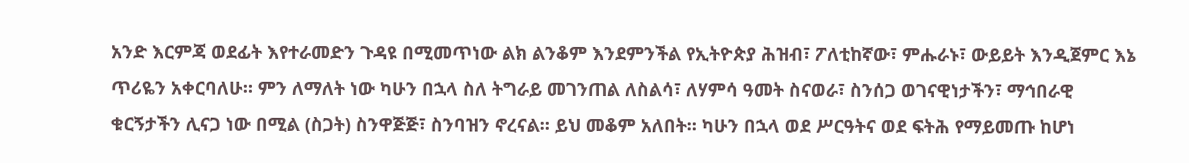አንድ እርምጃ ወደፊት እየተራመድን ጉዳዩ በሚመጥነው ልክ ልንቆም እንደምንችል የኢትዮጵያ ሕዝብ፣ ፖለቲከኛው፣ ምሑራኑ፣ ውይይት እንዲጀምር እኔ ጥሪዬን አቀርባለሁ። ምን ለማለት ነው ካሁን በኋላ ስለ ትግራይ መገንጠል ለስልሳ፣ ለሃምሳ ዓመት ስናወራ፣ ስንሰጋ ወገናዊነታችን፣ ማኅበራዊ ቁርኝታችን ሊናጋ ነው በሚል (ስጋት) ስንዋጅጅ፣ ስንባዝን ኖረናል። ይህ መቆም አለበት። ካሁን በኋላ ወደ ሥርዓትና ወደ ፍትሕ የማይመጡ ከሆነ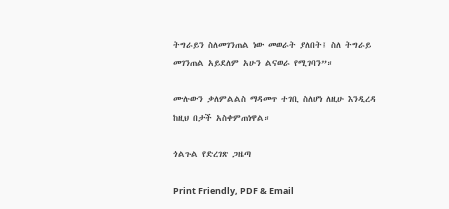ትግራይን ስለመገንጠል ነው መወራት ያለበት፤ ስለ ትግራይ መገንጠል አይደለም አሁን ልናወራ የሚገባን”።

ሙሉውን ቃለምልልስ ማዳመጥ ተገቢ ስለሆነ ለዚሁ እንዲረዳ ከዚህ በታች አስቀምጠነዋል።

ጎልጉል የድረገጽ ጋዜጣ

Print Friendly, PDF & Email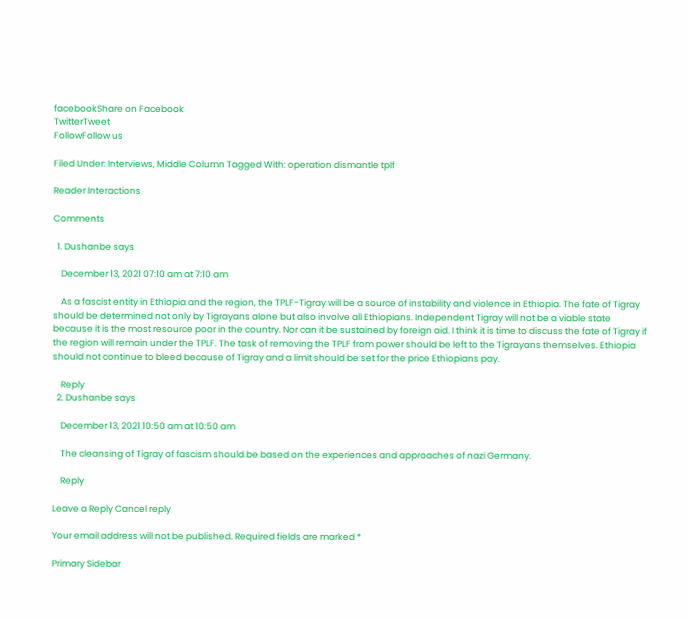facebookShare on Facebook
TwitterTweet
FollowFollow us

Filed Under: Interviews, Middle Column Tagged With: operation dismantle tplf

Reader Interactions

Comments

  1. Dushanbe says

    December 13, 2021 07:10 am at 7:10 am

    As a fascist entity in Ethiopia and the region, the TPLF-Tigray will be a source of instability and violence in Ethiopia. The fate of Tigray should be determined not only by Tigrayans alone but also involve all Ethiopians. Independent Tigray will not be a viable state because it is the most resource poor in the country. Nor can it be sustained by foreign aid. I think it is time to discuss the fate of Tigray if the region will remain under the TPLF. The task of removing the TPLF from power should be left to the Tigrayans themselves. Ethiopia should not continue to bleed because of Tigray and a limit should be set for the price Ethiopians pay.

    Reply
  2. Dushanbe says

    December 13, 2021 10:50 am at 10:50 am

    The cleansing of Tigray of fascism should be based on the experiences and approaches of nazi Germany.

    Reply

Leave a Reply Cancel reply

Your email address will not be published. Required fields are marked *

Primary Sidebar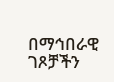በማኅበራዊ ገጾቻችን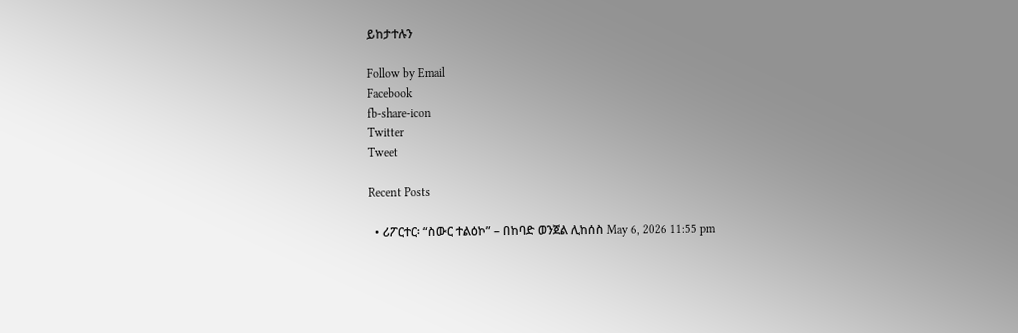ይከታተሉን

Follow by Email
Facebook
fb-share-icon
Twitter
Tweet

Recent Posts

  • ሪፖርተር፡ “ስውር ተልዕኮ” – በከባድ ወንጀል ሊከሰስ May 6, 2026 11:55 pm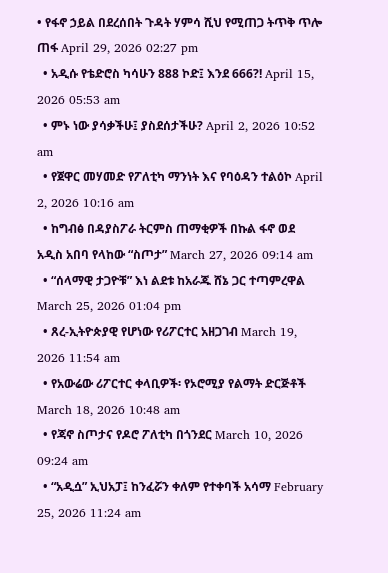• የፋኖ ኃይል በደረሰበት ጉዳት ሃምሳ ሺህ የሚጠጋ ትጥቅ ጥሎ ጠፋ April 29, 2026 02:27 pm
  • አዲሱ የቴድሮስ ካሳሁን 888 ኮድ፤ እንደ 666?! April 15, 2026 05:53 am
  • ምኑ ነው ያሳቃችሁ፤ ያስደሰታችሁ? April 2, 2026 10:52 am
  • የጀዋር መሃመድ የፖለቲካ ማንነት እና የባዕዳን ተልዕኮ April 2, 2026 10:16 am
  • ከግብፅ በዳያስፖራ ትርምስ ጠማቂዎች በኩል ፋኖ ወደ አዲስ አበባ የላከው “ስጦታ” March 27, 2026 09:14 am
  • “ሰላማዊ ታጋዮቹ” እነ ልደቱ ከአራጁ ሸኔ ጋር ተጣምረዋል March 25, 2026 01:04 pm
  • ጸረ-ኢትዮጵያዊ የሆነው የሪፖርተር አዘጋገብ March 19, 2026 11:54 am
  • የአውሬው ሪፖርተር ቀላቢዎች፡ የኦሮሚያ የልማት ድርጅቶች March 18, 2026 10:48 am
  • የጃኖ ስጦታና የዶሮ ፖለቲካ በጎንደር March 10, 2026 09:24 am
  • “አዲሷ” ኢህአፓ፤ ከንፈሯን ቀለም የተቀባች አሳማ February 25, 2026 11:24 am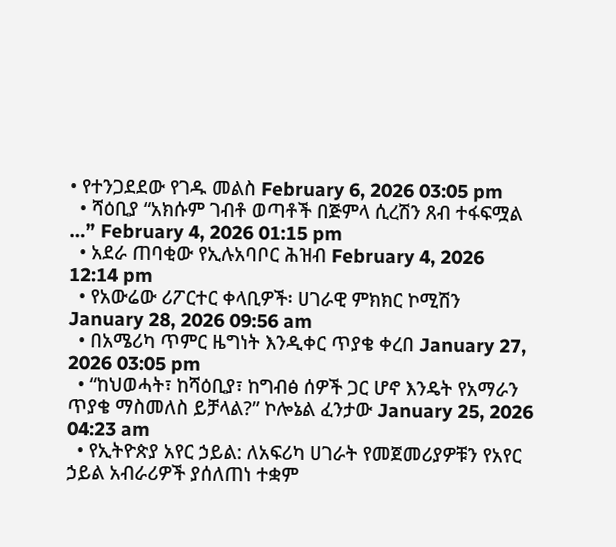• የተንጋደደው የገዱ መልስ February 6, 2026 03:05 pm
  • ሻዕቢያ “አክሱም ገብቶ ወጣቶች በጅምላ ሲረሽን ጸብ ተፋፍሟል …” February 4, 2026 01:15 pm
  • አደራ ጠባቂው የኢሉአባቦር ሕዝብ February 4, 2026 12:14 pm
  • የአውሬው ሪፖርተር ቀላቢዎች፡ ሀገራዊ ምክክር ኮሚሽን January 28, 2026 09:56 am
  • በአሜሪካ ጥምር ዜግነት እንዲቀር ጥያቄ ቀረበ January 27, 2026 03:05 pm
  • “ከህወሓት፣ ከሻዕቢያ፣ ከግብፅ ሰዎች ጋር ሆኖ እንዴት የአማራን ጥያቄ ማስመለስ ይቻላል?” ኮሎኔል ፈንታው January 25, 2026 04:23 am
  • የኢትዮጵያ አየር ኃይል: ለአፍሪካ ሀገራት የመጀመሪያዎቹን የአየር ኃይል አብራሪዎች ያሰለጠነ ተቋም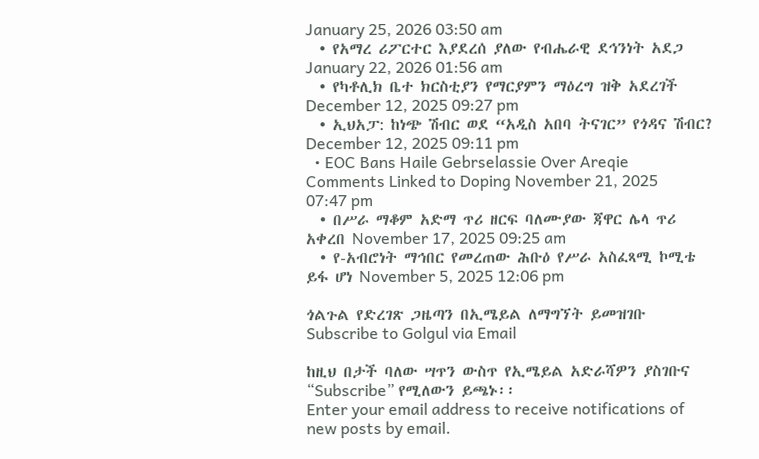January 25, 2026 03:50 am
  • የአማረ ሪፖርተር እያደረሰ ያለው የብሔራዊ ደኅንነት አደጋ January 22, 2026 01:56 am
  • የካቶሊክ ቤተ ክርስቲያን የማርያምን ማዕረግ ዝቅ አደረገች December 12, 2025 09:27 pm
  • ኢህአፓ: ከነጭ ሽብር ወደ “አዲስ አበባ ትናገር” የጎዳና ሽብር? December 12, 2025 09:11 pm
  • EOC Bans Haile Gebrselassie Over Areqie Comments Linked to Doping November 21, 2025 07:47 pm
  • በሥራ ማቆም አድማ ጥሪ ዘርፍ ባለሙያው ጃዋር ሌላ ጥሪ አቀረበ November 17, 2025 09:25 am
  • የ-አብሮነት ማኅበር የመረጠው ሕቡዕ የሥራ አስፈጻሚ ኮሚቴ ይፋ ሆነ November 5, 2025 12:06 pm

ጎልጉል የድረገጽ ጋዜጣን በኢሜይል ለማግኘት ይመዝገቡ Subscribe to Golgul via Email

ከዚህ በታች ባለው ሣጥን ውስጥ የኢሜይል አድራሻዎን ያስገቡና “Subscribe” የሚለውን ይጫኑ፡፡
Enter your email address to receive notifications of new posts by email.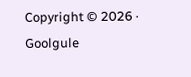Copyright © 2026 · Goolgule